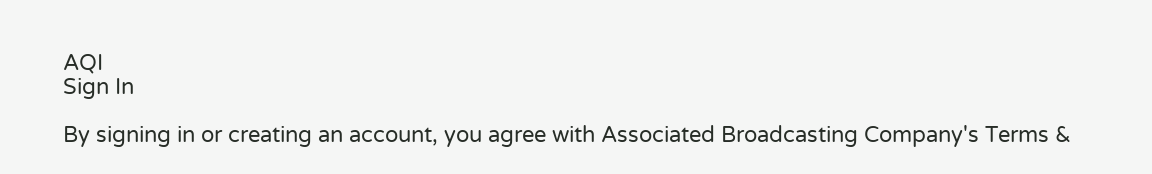AQI
Sign In

By signing in or creating an account, you agree with Associated Broadcasting Company's Terms &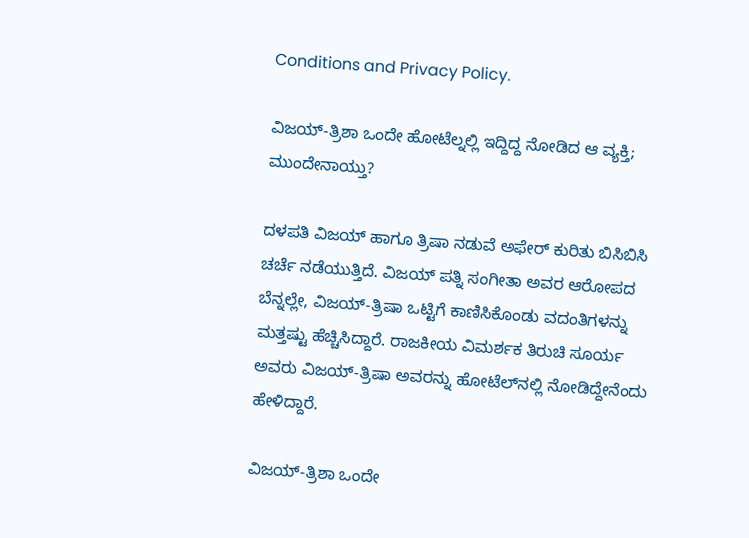Conditions and Privacy Policy.

ವಿಜಯ್-ತ್ರಿಶಾ ಒಂದೇ ಹೋಟೆಲ್ನಲ್ಲಿ ಇದ್ದಿದ್ದ ನೋಡಿದ ಆ ವ್ಯಕ್ತಿ; ಮುಂದೇನಾಯ್ತು?

ದಳಪತಿ ವಿಜಯ್ ಹಾಗೂ ತ್ರಿಷಾ ನಡುವೆ ಅಫೇರ್ ಕುರಿತು ಬಿಸಿಬಿಸಿ ಚರ್ಚೆ ನಡೆಯುತ್ತಿದೆ. ವಿಜಯ್ ಪತ್ನಿ ಸಂಗೀತಾ ಅವರ ಆರೋಪದ ಬೆನ್ನಲ್ಲೇ, ವಿಜಯ್-ತ್ರಿಷಾ ಒಟ್ಟಿಗೆ ಕಾಣಿಸಿಕೊಂಡು ವದಂತಿಗಳನ್ನು ಮತ್ತಷ್ಟು ಹೆಚ್ಚಿಸಿದ್ದಾರೆ. ರಾಜಕೀಯ ವಿಮರ್ಶಕ ತಿರುಚಿ ಸೂರ್ಯ ಅವರು ವಿಜಯ್-ತ್ರಿಷಾ ಅವರನ್ನು ಹೋಟೆಲ್‌ನಲ್ಲಿ ನೋಡಿದ್ದೇನೆಂದು ಹೇಳಿದ್ದಾರೆ.

ವಿಜಯ್-ತ್ರಿಶಾ ಒಂದೇ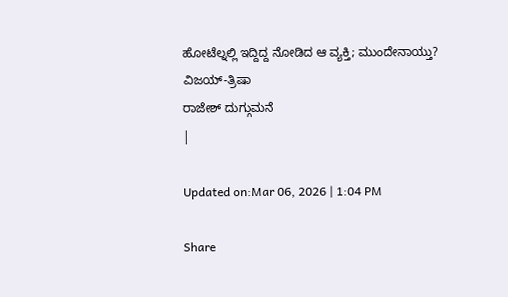ಹೋಟೆಲ್ನಲ್ಲಿ ಇದ್ದಿದ್ದ ನೋಡಿದ ಆ ವ್ಯಕ್ತಿ; ಮುಂದೇನಾಯ್ತು?
ವಿಜಯ್-ತ್ರಿಷಾ
ರಾಜೇಶ್ ದುಗ್ಗುಮನೆ
|

Updated on:Mar 06, 2026 | 1:04 PM

Share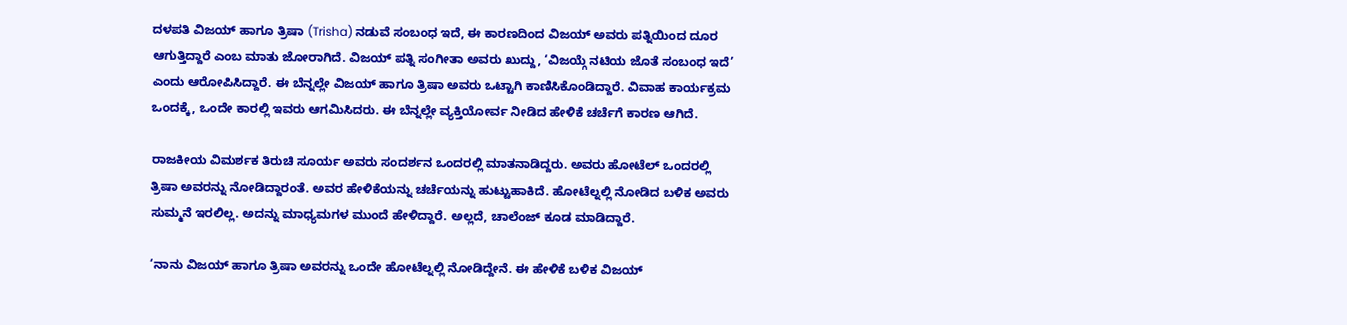ದಳಪತಿ ವಿಜಯ್ ಹಾಗೂ ತ್ರಿಷಾ (Trisha) ನಡುವೆ ಸಂಬಂಧ ಇದೆ, ಈ ಕಾರಣದಿಂದ ವಿಜಯ್ ಅವರು ಪತ್ನಿಯಿಂದ ದೂರ ಆಗುತ್ತಿದ್ದಾರೆ ಎಂಬ ಮಾತು ಜೋರಾಗಿದೆ. ವಿಜಯ್ ಪತ್ನಿ ಸಂಗೀತಾ ಅವರು ಖುದ್ದು, ‘ವಿಜಯ್ಗೆ ನಟಿಯ ಜೊತೆ ಸಂಬಂಧ ಇದೆ’ ಎಂದು ಆರೋಪಿಸಿದ್ದಾರೆ. ಈ ಬೆನ್ನಲ್ಲೇ ವಿಜಯ್ ಹಾಗೂ ತ್ರಿಷಾ ಅವರು ಒಟ್ಟಾಗಿ ಕಾಣಿಸಿಕೊಂಡಿದ್ದಾರೆ. ವಿವಾಹ ಕಾರ್ಯಕ್ರಮ ಒಂದಕ್ಕೆ, ಒಂದೇ ಕಾರಲ್ಲಿ ಇವರು ಆಗಮಿಸಿದರು. ಈ ಬೆನ್ನಲ್ಲೇ ವ್ಯಕ್ತಿಯೋರ್ವ ನೀಡಿದ ಹೇಳಿಕೆ ಚರ್ಚೆಗೆ ಕಾರಣ ಆಗಿದೆ.

ರಾಜಕೀಯ ವಿಮರ್ಶಕ ತಿರುಚಿ ಸೂರ್ಯ ಅವರು ಸಂದರ್ಶನ ಒಂದರಲ್ಲಿ ಮಾತನಾಡಿದ್ದರು. ಅವರು ಹೋಟೆಲ್ ಒಂದರಲ್ಲಿ ತ್ರಿಷಾ ಅವರನ್ನು ನೋಡಿದ್ದಾರಂತೆ. ಅವರ ಹೇಳಿಕೆಯನ್ನು ಚರ್ಚೆಯನ್ನು ಹುಟ್ಟುಹಾಕಿದೆ. ಹೋಟೆಲ್ನಲ್ಲಿ ನೋಡಿದ ಬಳಿಕ ಅವರು ಸುಮ್ಮನೆ ಇರಲಿಲ್ಲ. ಅದನ್ನು ಮಾಧ್ಯಮಗಳ ಮುಂದೆ ಹೇಳಿದ್ದಾರೆ. ಅಲ್ಲದೆ, ಚಾಲೆಂಜ್ ಕೂಡ ಮಾಡಿದ್ದಾರೆ.

‘ನಾನು ವಿಜಯ್ ಹಾಗೂ ತ್ರಿಷಾ ಅವರನ್ನು ಒಂದೇ ಹೋಟೆಲ್ನಲ್ಲಿ ನೋಡಿದ್ದೇನೆ. ಈ ಹೇಳಿಕೆ ಬಳಿಕ ವಿಜಯ್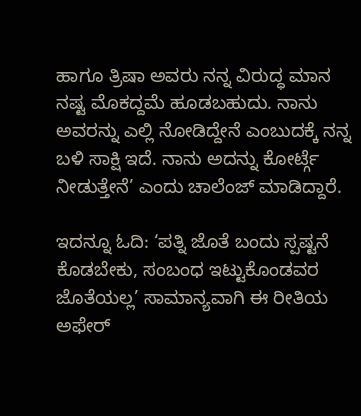ಹಾಗೂ ತ್ರಿಷಾ ಅವರು ನನ್ನ ವಿರುದ್ಧ ಮಾನ ನಷ್ಟ ಮೊಕದ್ದಮೆ ಹೂಡಬಹುದು. ನಾನು ಅವರನ್ನು ಎಲ್ಲಿ ನೋಡಿದ್ದೇನೆ ಎಂಬುದಕ್ಕೆ ನನ್ನ ಬಳಿ ಸಾಕ್ಷಿ ಇದೆ. ನಾನು ಅದನ್ನು ಕೋರ್ಟ್ಗೆ ನೀಡುತ್ತೇನೆ’ ಎಂದು ಚಾಲೆಂಜ್ ಮಾಡಿದ್ದಾರೆ.

ಇದನ್ನೂ ಓದಿ: ‘ಪತ್ನಿ ಜೊತೆ ಬಂದು ಸ್ಪಷ್ಟನೆ ಕೊಡಬೇಕು, ಸಂಬಂಧ ಇಟ್ಟುಕೊಂಡವರ ಜೊತೆಯಲ್ಲ’ ಸಾಮಾನ್ಯವಾಗಿ ಈ ರೀತಿಯ ಅಫೇರ್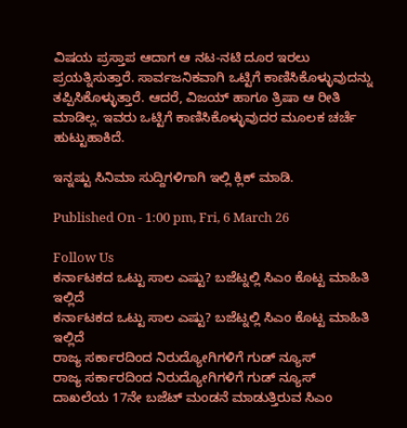ವಿಷಯ ಪ್ರಸ್ತಾಪ ಆದಾಗ ಆ ನಟ-ನಟಿ ದೂರ ಇರಲು ಪ್ರಯತ್ನಿಸುತ್ತಾರೆ. ಸಾರ್ವಜನಿಕವಾಗಿ ಒಟ್ಟಿಗೆ ಕಾಣಿಸಿಕೊಳ್ಳುವುದನ್ನು ತಪ್ಪಿಸಿಕೊಳ್ಳುತ್ತಾರೆ. ಆದರೆ, ವಿಜಯ್ ಹಾಗೂ ತ್ರಿಷಾ ಆ ರೀತಿ ಮಾಡಿಲ್ಲ. ಇವರು ಒಟ್ಟಿಗೆ ಕಾಣಿಸಿಕೊಳ್ಳುವುದರ ಮೂಲಕ ಚರ್ಚೆ ಹುಟ್ಟುಹಾಕಿದೆ.

ಇನ್ನಷ್ಟು ಸಿನಿಮಾ ಸುದ್ದಿಗಳಿಗಾಗಿ ಇಲ್ಲಿ ಕ್ಲಿಕ್ ಮಾಡಿ.

Published On - 1:00 pm, Fri, 6 March 26

Follow Us
ಕರ್ನಾಟಕದ ಒಟ್ಟು ಸಾಲ ಎಷ್ಟು? ಬಜೆಟ್ನಲ್ಲಿ ಸಿಎಂ ಕೊಟ್ಟ ಮಾಹಿತಿ ಇಲ್ಲಿದೆ
ಕರ್ನಾಟಕದ ಒಟ್ಟು ಸಾಲ ಎಷ್ಟು? ಬಜೆಟ್ನಲ್ಲಿ ಸಿಎಂ ಕೊಟ್ಟ ಮಾಹಿತಿ ಇಲ್ಲಿದೆ
ರಾಜ್ಯ ಸರ್ಕಾರದಿಂದ ನಿರುದ್ಯೋಗಿಗಳಿಗೆ ಗುಡ್ ನ್ಯೂಸ್
ರಾಜ್ಯ ಸರ್ಕಾರದಿಂದ ನಿರುದ್ಯೋಗಿಗಳಿಗೆ ಗುಡ್ ನ್ಯೂಸ್
ದಾಖಲೆಯ 17ನೇ ಬಜೆಟ್ ಮಂಡನೆ ಮಾಡುತ್ತಿರುವ ಸಿಎಂ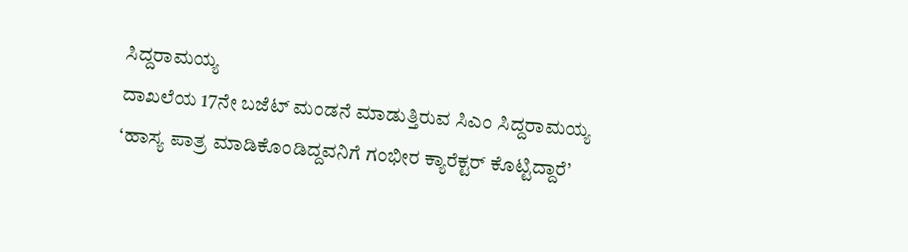ಸಿದ್ದರಾಮಯ್ಯ
ದಾಖಲೆಯ 17ನೇ ಬಜೆಟ್ ಮಂಡನೆ ಮಾಡುತ್ತಿರುವ ಸಿಎಂ ಸಿದ್ದರಾಮಯ್ಯ
‘ಹಾಸ್ಯ ಪಾತ್ರ ಮಾಡಿಕೊಂಡಿದ್ದವನಿಗೆ ಗಂಭೀರ ಕ್ಯಾರೆಕ್ಟರ್ ಕೊಟ್ಟಿದ್ದಾರೆ’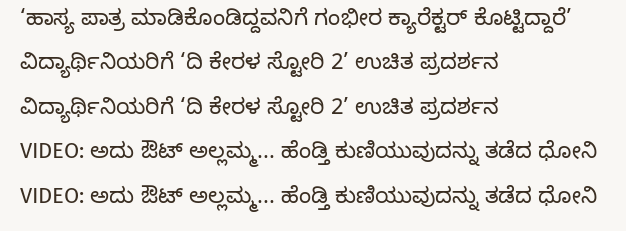‘ಹಾಸ್ಯ ಪಾತ್ರ ಮಾಡಿಕೊಂಡಿದ್ದವನಿಗೆ ಗಂಭೀರ ಕ್ಯಾರೆಕ್ಟರ್ ಕೊಟ್ಟಿದ್ದಾರೆ’
ವಿದ್ಯಾರ್ಥಿನಿಯರಿಗೆ ‘ದಿ ಕೇರಳ ಸ್ಟೋರಿ 2’ ಉಚಿತ ಪ್ರದರ್ಶನ
ವಿದ್ಯಾರ್ಥಿನಿಯರಿಗೆ ‘ದಿ ಕೇರಳ ಸ್ಟೋರಿ 2’ ಉಚಿತ ಪ್ರದರ್ಶನ
VIDEO: ಅದು ಔಟ್ ಅಲ್ಲಮ್ಮ... ಹೆಂಡ್ತಿ ಕುಣಿಯುವುದನ್ನು ತಡೆದ ಧೋನಿ
VIDEO: ಅದು ಔಟ್ ಅಲ್ಲಮ್ಮ... ಹೆಂಡ್ತಿ ಕುಣಿಯುವುದನ್ನು ತಡೆದ ಧೋನಿ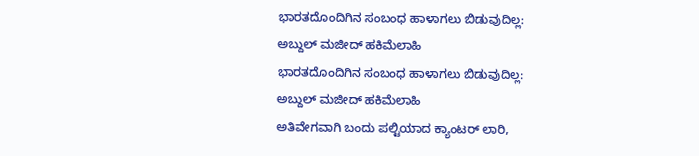ಭಾರತದೊಂದಿಗಿನ ಸಂಬಂಧ ಹಾಳಾಗಲು ಬಿಡುವುದಿಲ್ಲ: ಅಬ್ದುಲ್ ಮಜೀದ್ ಹಕಿಮೆಲಾಹಿ
ಭಾರತದೊಂದಿಗಿನ ಸಂಬಂಧ ಹಾಳಾಗಲು ಬಿಡುವುದಿಲ್ಲ: ಅಬ್ದುಲ್ ಮಜೀದ್ ಹಕಿಮೆಲಾಹಿ
ಅತಿವೇಗವಾಗಿ ಬಂದು ಪಲ್ಟಿಯಾದ ಕ್ಯಾಂಟರ್ ಲಾರಿ,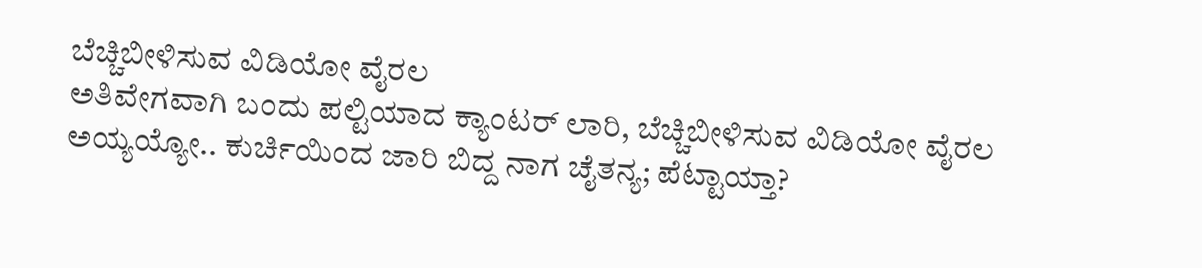ಬೆಚ್ಚಿಬೀಳಿಸುವ ವಿಡಿಯೋ ವೈರಲ
ಅತಿವೇಗವಾಗಿ ಬಂದು ಪಲ್ಟಿಯಾದ ಕ್ಯಾಂಟರ್ ಲಾರಿ, ಬೆಚ್ಚಿಬೀಳಿಸುವ ವಿಡಿಯೋ ವೈರಲ
ಅಯ್ಯಯ್ಯೋ.. ಕುರ್ಚಿಯಿಂದ ಜಾರಿ ಬಿದ್ದ ನಾಗ ಚೈತನ್ಯ; ಪೆಟ್ಟಾಯ್ತಾ?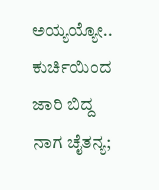ಅಯ್ಯಯ್ಯೋ.. ಕುರ್ಚಿಯಿಂದ ಜಾರಿ ಬಿದ್ದ ನಾಗ ಚೈತನ್ಯ;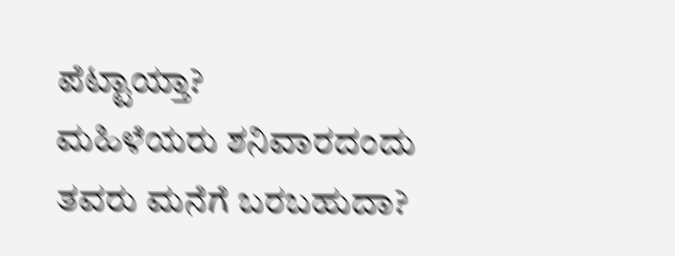ಪೆಟ್ಟಾಯ್ತಾ?
ಮಹಿಳೆಯರು ಶನಿವಾರದಂದು ತವರು ಮನೆಗೆ ಬರಬಹುದಾ?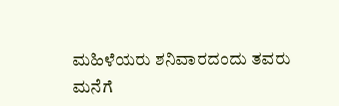ಮಹಿಳೆಯರು ಶನಿವಾರದಂದು ತವರು ಮನೆಗೆ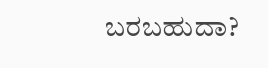ಬರಬಹುದಾ?